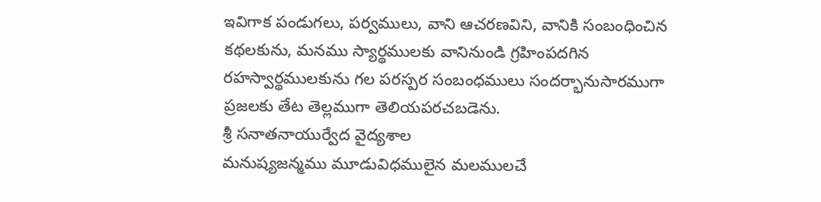ఇవిగాక పండుగలు, పర్వములు, వాని ఆచరణవిని, వానికి సంబంధించిన కథలకును, మనము స్యార్థములకు వానినుండి గ్రహింపదగిన రహస్వార్థములకును గల పరస్పర సంబంధములు సందర్భానుసారముగా ప్రజలకు తేట తెల్లముగా తెలియపరచబడెను.
శ్రీ సనాతనాయుర్వేద వైద్యశాల
మనుష్యజన్మము మూడువిధములైన మలములచే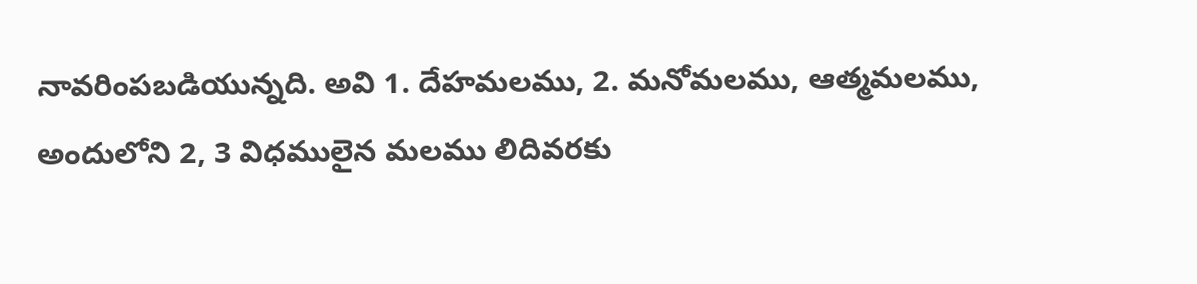నావరింపబడియున్నది. అవి 1. దేహమలము, 2. మనోమలము, ఆత్మమలము, అందులోని 2, 3 విధములైన మలము లిదివరకు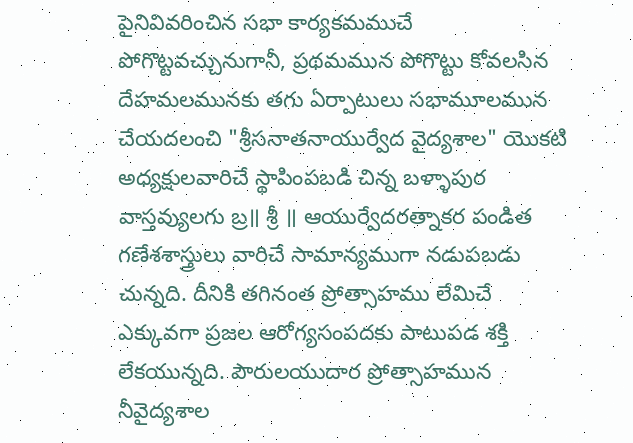పైనివివరించిన సభా కార్యకమముచే పోగొట్టవచ్చునుగానీ, ప్రథమమున పోగొట్టు కోవలసిన దేహమలమునకు తగు ఏర్పాటులు సభామూలమున చేయదలంచి "శ్రీసనాతనాయుర్వేద వైద్యశాల" యొకటి అధ్యక్షులవారిచే స్థాపింపబడి చిన్న బళ్ళాపుర వాస్తవ్యులగు బ్ర॥ శ్రీ ॥ ఆయుర్వేదరత్నాకర పండిత గణేశశాస్త్రులు వారిచే సామాన్యముగా నడుపబడు చున్నది. దీనికి తగినంత ప్రోత్సాహము లేమిచే ఎక్కువగా ప్రజల ఆరోగ్యసంపదకు పాటుపడ శక్తి లేకయున్నది. పౌరులయుదార ప్రోత్సాహమున నీవైద్యశాల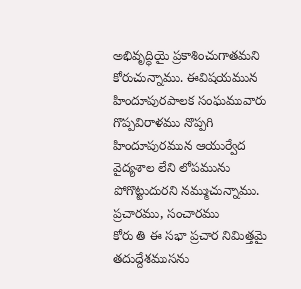అభివృద్ధియై ప్రకాశించుగాతమని కోరుచున్నాము. ఈవిషయమున హిందూపురపాలక సంఘమువారు గొప్పవిరాళము నొప్పగి హిందూపురమున ఆయుర్వేద వైద్యశాల లేని లోపమును పోగొట్టుదురని నమ్ముచున్నాము.
ప్రచారము, సంచారము
కోరు తి ఈ సభా ప్రచార నిమిత్తమై తదుద్దేశముసను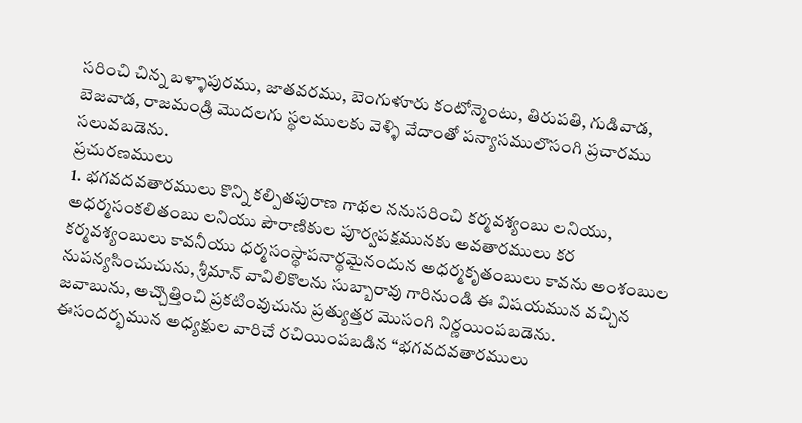సరించి చిన్న బళ్ళాపురము, జాతవరము, బెంగుళూరు కంటోన్మెంటు, తిరుపతి, గుడివాడ, బెజవాడ, రాజమండ్రి మొదలగు స్థలములకు వెళ్ళి వేదాంతో పన్యాసములొసంగి ప్రచారము సలువబడెను.
ప్రచురణములు
1. భగవదవతారములు కొన్ని కల్పితపురాణ గాథల ననుసరించి కర్మవశ్యంబు లనియు, అధర్మసంకలితంబు లనియు పౌరాణికుల పూర్వపక్షమునకు అవతారములు కర కర్మవశ్యంబులు కావనీయు ధర్మసంస్థాపనార్థమైనందున అధర్మకృతంబులు కావను అంశంబుల నుపన్యసించుచును, శ్రీమాన్ వావిలికొలను సుబ్బారావు గారినుండి ఈ విషయమున వచ్చిన జవాబును, అచ్చొత్తించి ప్రకటింవుచును ప్రత్యుత్తర మొసంగి నిర్ణయింపబడెను.
ఈసందర్భమున అధ్యక్షుల వారిచే రచియింపబడిన “భగవదవతారములు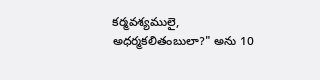కర్మవశ్యములై, అధర్మకలితంబులా?" అను 10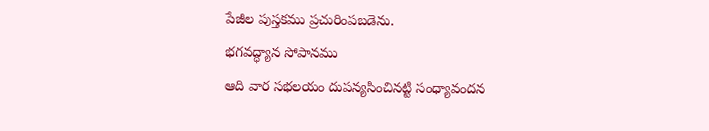పేజీల పుస్తకము ప్రచురింపబడెను.
భగవద్ధ్యాన సోపానము
ఆది వార సభలయం దుపన్యసించినట్టి సంధ్యావందన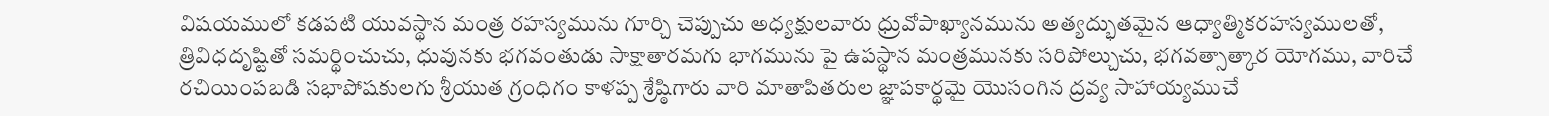విషయములో కడపటి యువస్థాన మంత్ర రహస్యమును గూర్చి చెప్పుచు అధ్యక్షులవారు ధ్రువోపాఖ్యానమును అత్యద్భుతమైన ఆధ్యాత్మికరహస్యములతో, త్రివిధదృష్టితో సమర్థించుచు, ధువునకు భగవంతుడు సాక్షాతారమగు భాగమును పై ఉపస్థాన మంత్రమునకు సరిపోల్చుచు, భగవత్సాత్కార యోగము, వారిచే రచియింపబడి సభాపోషకులగు శ్రీయుత గ్రంధిగం కాళప్ప శ్రేష్ఠిగారు వారి మాతాపితరుల జ్ఞాపకార్థమై యొసంగిన ద్రవ్య సాహాయ్యముచే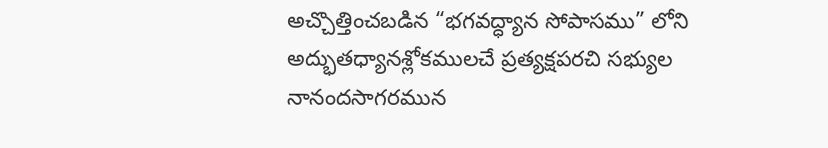అచ్చొత్తించబడిన “భగవద్ధ్యాన సోపాసము” లోని అద్భుతధ్యానశ్లోకములచే ప్రత్యక్షపరచి సభ్యుల నానందసాగరమున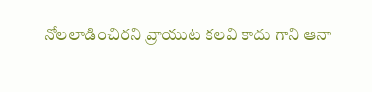నోలలాడించిరని వ్రాయుట కలవి కాదు గాని ఆనా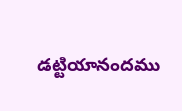డట్టియానందము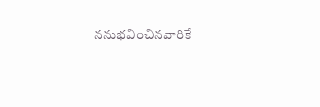ననుభవించినవారికే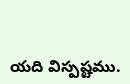యది విస్పష్టము.